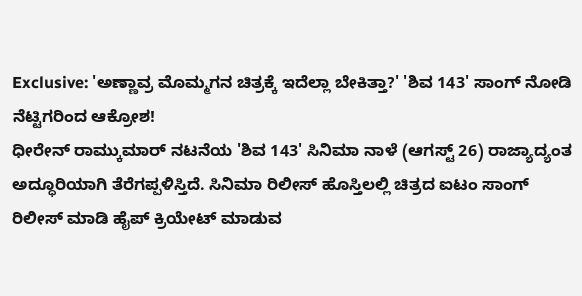Exclusive: 'ಅಣ್ಣಾವ್ರ ಮೊಮ್ಮಗನ ಚಿತ್ರಕ್ಕೆ ಇದೆಲ್ಲಾ ಬೇಕಿತ್ತಾ?' 'ಶಿವ 143' ಸಾಂಗ್ ನೋಡಿ ನೆಟ್ಟಿಗರಿಂದ ಆಕ್ರೋಶ!
ಧೀರೇನ್ ರಾಮ್ಕುಮಾರ್ ನಟನೆಯ 'ಶಿವ 143' ಸಿನಿಮಾ ನಾಳೆ (ಆಗಸ್ಟ್ 26) ರಾಜ್ಯಾದ್ಯಂತ ಅದ್ಧೂರಿಯಾಗಿ ತೆರೆಗಪ್ಪಳಿಸ್ತಿದೆ. ಸಿನಿಮಾ ರಿಲೀಸ್ ಹೊಸ್ತಿಲಲ್ಲಿ ಚಿತ್ರದ ಐಟಂ ಸಾಂಗ್ ರಿಲೀಸ್ ಮಾಡಿ ಹೈಪ್ ಕ್ರಿಯೇಟ್ ಮಾಡುವ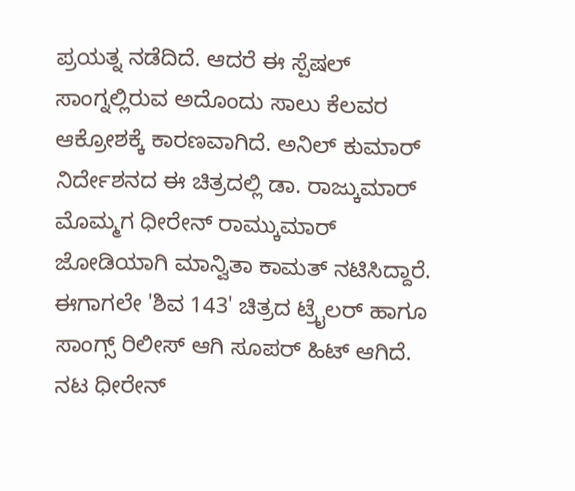ಪ್ರಯತ್ನ ನಡೆದಿದೆ. ಆದರೆ ಈ ಸ್ಪೆಷಲ್ ಸಾಂಗ್ನಲ್ಲಿರುವ ಅದೊಂದು ಸಾಲು ಕೆಲವರ ಆಕ್ರೋಶಕ್ಕೆ ಕಾರಣವಾಗಿದೆ. ಅನಿಲ್ ಕುಮಾರ್ ನಿರ್ದೇಶನದ ಈ ಚಿತ್ರದಲ್ಲಿ ಡಾ. ರಾಜ್ಕುಮಾರ್ ಮೊಮ್ಮಗ ಧೀರೇನ್ ರಾಮ್ಕುಮಾರ್ ಜೋಡಿಯಾಗಿ ಮಾನ್ವಿತಾ ಕಾಮತ್ ನಟಿಸಿದ್ದಾರೆ.
ಈಗಾಗಲೇ 'ಶಿವ 143' ಚಿತ್ರದ ಟ್ರೈಲರ್ ಹಾಗೂ ಸಾಂಗ್ಸ್ ರಿಲೀಸ್ ಆಗಿ ಸೂಪರ್ ಹಿಟ್ ಆಗಿದೆ. ನಟ ಧೀರೇನ್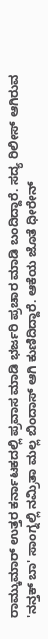ರಾಮ್ಕುಮಾರ್ ಉತ್ತರ ಕರ್ನಾಟಕದಲ್ಲಿ ಪ್ರವಾಸ ಮಾಡಿ ಭರ್ಜರಿ ಪ್ರಚಾರ ಮಾಡಿ ಬಂದಿದ್ದಾರೆ. ಸದ್ಯ ರಿಲೀಸ್ ಆಗಿರುವ 'ನನ್ತಕ್ ಬಾ' ಸಾಂಗ್ನಲ್ಲಿ ನಮ್ರಿತಾ ಮಲ್ಲ ಬಿಂದಾಸ್ ಆಗಿ ಕುಣಿದಿದ್ದಾರೆ. ಆಕೆಯ ಜೊತೆ ಧೀರೇನ್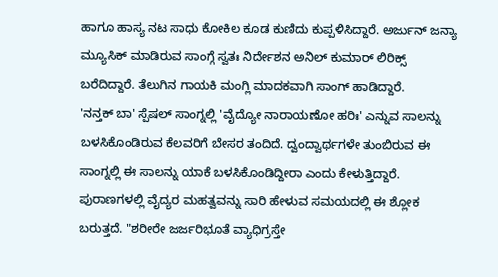ಹಾಗೂ ಹಾಸ್ಯ ನಟ ಸಾಧು ಕೋಕಿಲ ಕೂಡ ಕುಣಿದು ಕುಪ್ಪಳಿಸಿದ್ದಾರೆ. ಅರ್ಜುನ್ ಜನ್ಯಾ ಮ್ಯೂಸಿಕ್ ಮಾಡಿರುವ ಸಾಂಗ್ಗೆ ಸ್ವತಃ ನಿರ್ದೇಶನ ಅನಿಲ್ ಕುಮಾರ್ ಲಿರಿಕ್ಸ್ ಬರೆದಿದ್ದಾರೆ. ತೆಲುಗಿನ ಗಾಯಕಿ ಮಂಗ್ಲಿ ಮಾದಕವಾಗಿ ಸಾಂಗ್ ಹಾಡಿದ್ದಾರೆ.
'ನನ್ತಕ್ ಬಾ' ಸ್ಪೆಷಲ್ ಸಾಂಗ್ನಲ್ಲಿ 'ವೈದ್ಯೋ ನಾರಾಯಣೋ ಹರಿಃ' ಎನ್ನುವ ಸಾಲನ್ನು ಬಳಸಿಕೊಂಡಿರುವ ಕೆಲವರಿಗೆ ಬೇಸರ ತಂದಿದೆ. ದ್ವಂದ್ವಾರ್ಥಗಳೇ ತುಂಬಿರುವ ಈ ಸಾಂಗ್ನಲ್ಲಿ ಈ ಸಾಲನ್ನು ಯಾಕೆ ಬಳಸಿಕೊಂಡಿದ್ದೀರಾ ಎಂದು ಕೇಳುತ್ತಿದ್ದಾರೆ. ಪುರಾಣಗಳಲ್ಲಿ ವೈದ್ಯರ ಮಹತ್ವವನ್ನು ಸಾರಿ ಹೇಳುವ ಸಮಯದಲ್ಲಿ ಈ ಶ್ಲೋಕ ಬರುತ್ತದೆ. "ಶರೀರೇ ಜರ್ಜರಿಭೂತೆ ವ್ಯಾಧಿಗ್ರಸ್ತೇ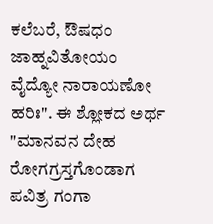ಕಲೆಬರೆ, ಔಷಧಂ ಜಾಹ್ನವಿತೋಯಂ ವೈದ್ಯೋ ನಾರಾಯಣೋ ಹರಿಃ". ಈ ಶ್ಲೋಕದ ಅರ್ಥ "ಮಾನವನ ದೇಹ ರೋಗಗ್ರಸ್ತಗೊಂಡಾಗ ಪವಿತ್ರ ಗಂಗಾ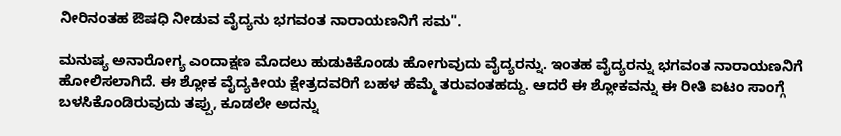ನೀರಿನಂತಹ ಔಷಧಿ ನೀಡುವ ವೈದ್ಯನು ಭಗವಂತ ನಾರಾಯಣನಿಗೆ ಸಮ".

ಮನುಷ್ಯ ಅನಾರೋಗ್ಯ ಎಂದಾಕ್ಷಣ ಮೊದಲು ಹುಡುಕಿಕೊಂಡು ಹೋಗುವುದು ವೈದ್ಯರನ್ನು. ಇಂತಹ ವೈದ್ಯರನ್ನು ಭಗವಂತ ನಾರಾಯಣನಿಗೆ ಹೋಲಿಸಲಾಗಿದೆ. ಈ ಶ್ಲೋಕ ವೈದ್ಯಕೀಯ ಕ್ಷೇತ್ರದವರಿಗೆ ಬಹಳ ಹೆಮ್ಮೆ ತರುವಂತಹದ್ದು. ಆದರೆ ಈ ಶ್ಲೋಕವನ್ನು ಈ ರೀತಿ ಐಟಂ ಸಾಂಗ್ಗೆ ಬಳಸಿಕೊಂಡಿರುವುದು ತಪ್ಪು, ಕೂಡಲೇ ಅದನ್ನು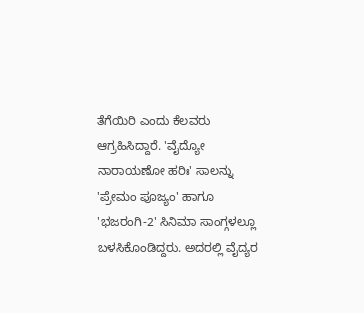ತೆಗೆಯಿರಿ ಎಂದು ಕೆಲವರು ಆಗ್ರಹಿಸಿದ್ದಾರೆ. 'ವೈದ್ಯೋ ನಾರಾಯಣೋ ಹರಿಃ' ಸಾಲನ್ನು 'ಪ್ರೇಮಂ ಪೂಜ್ಯಂ' ಹಾಗೂ 'ಭಜರಂಗಿ-2' ಸಿನಿಮಾ ಸಾಂಗ್ಗಳಲ್ಲೂ ಬಳಸಿಕೊಂಡಿದ್ದರು. ಅದರಲ್ಲಿ ವೈದ್ಯರ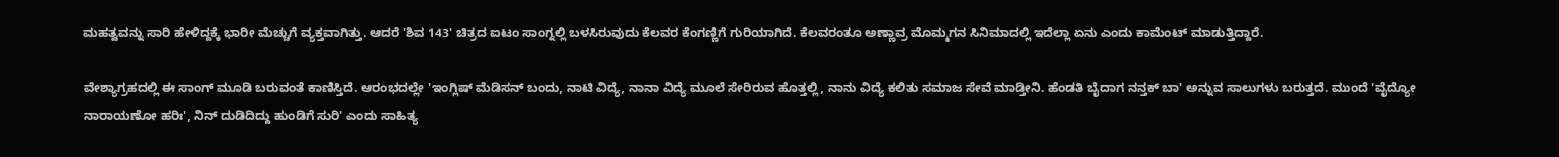ಮಹತ್ವವನ್ನು ಸಾರಿ ಹೇಳಿದ್ದಕ್ಕೆ ಭಾರೀ ಮೆಚ್ಚುಗೆ ವ್ಯಕ್ತವಾಗಿತ್ತು. ಆದರೆ 'ಶಿವ 143' ಚಿತ್ರದ ಐಟಂ ಸಾಂಗ್ನಲ್ಲಿ ಬಳಸಿರುವುದು ಕೆಲವರ ಕೆಂಗಣ್ಣಿಗೆ ಗುರಿಯಾಗಿದೆ. ಕೆಲವರಂತೂ ಅಣ್ಣಾವ್ರ ಮೊಮ್ಮಗನ ಸಿನಿಮಾದಲ್ಲಿ ಇದೆಲ್ಲಾ ಏನು ಎಂದು ಕಾಮೆಂಟ್ ಮಾಡುತ್ತಿದ್ದಾರೆ.

ವೇಶ್ಯಾಗ್ರಹದಲ್ಲಿ ಈ ಸಾಂಗ್ ಮೂಡಿ ಬರುವಂತೆ ಕಾಣಿಸ್ತಿದೆ. ಆರಂಭದಲ್ಲೇ 'ಇಂಗ್ಲಿಷ್ ಮೆಡಿಸನ್ ಬಂದು, ನಾಟಿ ವಿದ್ಯೆ, ನಾನಾ ವಿದ್ಯೆ ಮೂಲೆ ಸೇರಿರುವ ಹೊತ್ತಲ್ಲಿ, ನಾನು ವಿದ್ಯೆ ಕಲಿತು ಸಮಾಜ ಸೇವೆ ಮಾಡ್ತೀನಿ. ಹೆಂಡತಿ ಬೈದಾಗ ನನ್ತಕ್ ಬಾ' ಅನ್ನುವ ಸಾಲುಗಳು ಬರುತ್ತದೆ. ಮುಂದೆ 'ವೈದ್ಯೋ ನಾರಾಯಣೋ ಹರಿಃ', ನಿನ್ ದುಡಿದಿದ್ದು ಹುಂಡಿಗೆ ಸುರಿ' ಎಂದು ಸಾಹಿತ್ಯ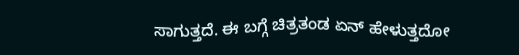ಸಾಗುತ್ತದೆ. ಈ ಬಗ್ಗೆ ಚಿತ್ರತಂಡ ಏನ್ ಹೇಳುತ್ತದೋ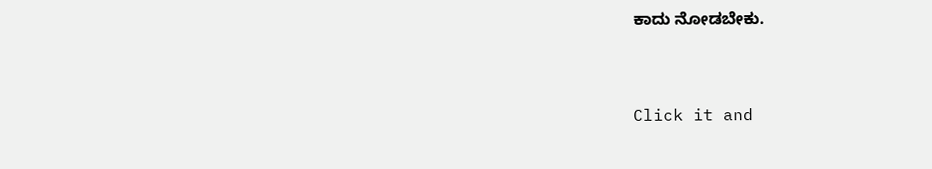ಕಾದು ನೋಡಬೇಕು.


Click it and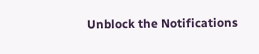Unblock the Notifications